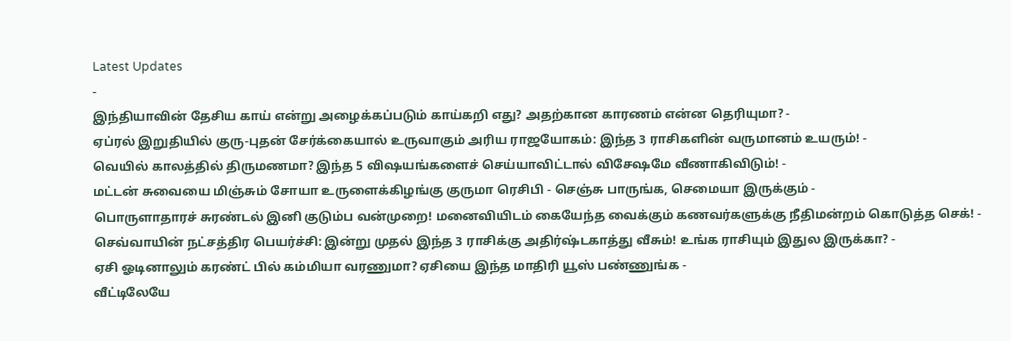Latest Updates
-
இந்தியாவின் தேசிய காய் என்று அழைக்கப்படும் காய்கறி எது? அதற்கான காரணம் என்ன தெரியுமா? -
ஏப்ரல் இறுதியில் குரு-புதன் சேர்க்கையால் உருவாகும் அரிய ராஜயோகம்: இந்த 3 ராசிகளின் வருமானம் உயரும்! -
வெயில் காலத்தில் திருமணமா? இந்த 5 விஷயங்களைச் செய்யாவிட்டால் விசேஷமே வீணாகிவிடும்! -
மட்டன் சுவையை மிஞ்சும் சோயா உருளைக்கிழங்கு குருமா ரெசிபி - செஞ்சு பாருங்க, செமையா இருக்கும் -
பொருளாதாரச் சுரண்டல் இனி குடும்ப வன்முறை! மனைவியிடம் கையேந்த வைக்கும் கணவர்களுக்கு நீதிமன்றம் கொடுத்த செக்! -
செவ்வாயின் நட்சத்திர பெயர்ச்சி: இன்று முதல் இந்த 3 ராசிக்கு அதிர்ஷ்டகாத்து வீசும்! உங்க ராசியும் இதுல இருக்கா? -
ஏசி ஓடினாலும் கரண்ட் பில் கம்மியா வரணுமா? ஏசியை இந்த மாதிரி யூஸ் பண்ணுங்க -
வீட்டிலேயே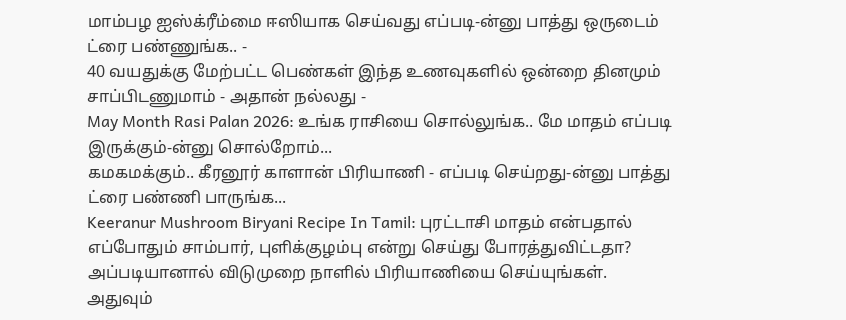மாம்பழ ஐஸ்க்ரீம்மை ஈஸியாக செய்வது எப்படி-ன்னு பாத்து ஒருடைம் ட்ரை பண்ணுங்க.. -
40 வயதுக்கு மேற்பட்ட பெண்கள் இந்த உணவுகளில் ஒன்றை தினமும் சாப்பிடணுமாம் - அதான் நல்லது -
May Month Rasi Palan 2026: உங்க ராசியை சொல்லுங்க.. மே மாதம் எப்படி இருக்கும்-ன்னு சொல்றோம்...
கமகமக்கும்.. கீரனூர் காளான் பிரியாணி - எப்படி செய்றது-ன்னு பாத்து ட்ரை பண்ணி பாருங்க...
Keeranur Mushroom Biryani Recipe In Tamil: புரட்டாசி மாதம் என்பதால் எப்போதும் சாம்பார், புளிக்குழம்பு என்று செய்து போரத்துவிட்டதா? அப்படியானால் விடுமுறை நாளில் பிரியாணியை செய்யுங்கள். அதுவும்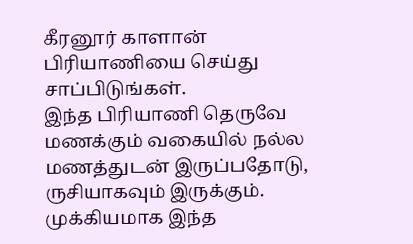கீரனூர் காளான் பிரியாணியை செய்து சாப்பிடுங்கள்.
இந்த பிரியாணி தெருவே மணக்கும் வகையில் நல்ல மணத்துடன் இருப்பதோடு, ருசியாகவும் இருக்கும். முக்கியமாக இந்த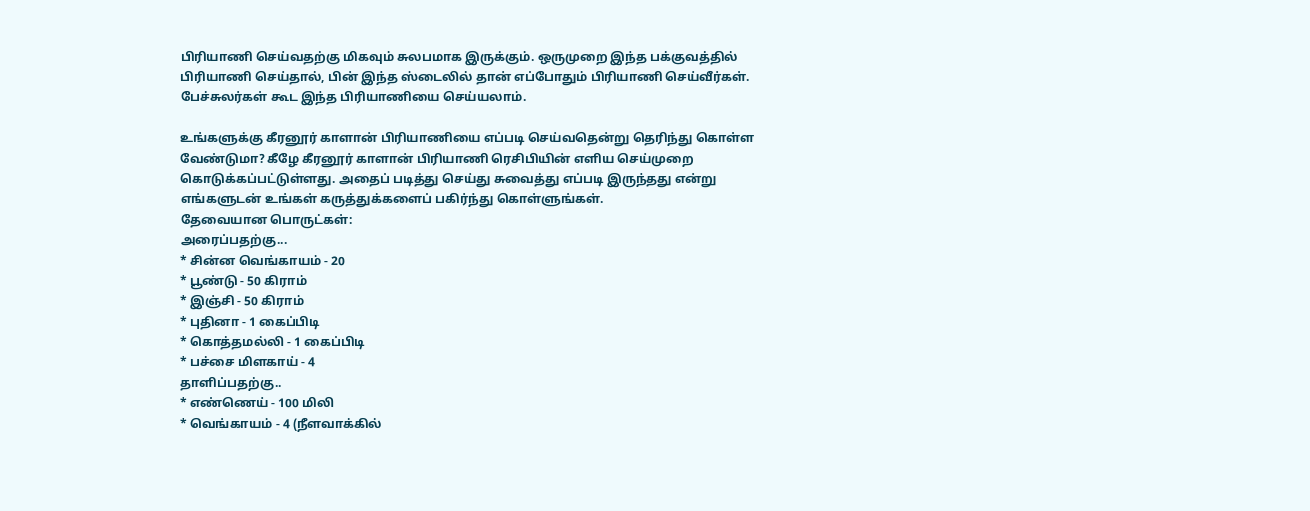பிரியாணி செய்வதற்கு மிகவும் சுலபமாக இருக்கும். ஒருமுறை இந்த பக்குவத்தில் பிரியாணி செய்தால், பின் இந்த ஸ்டைலில் தான் எப்போதும் பிரியாணி செய்வீர்கள். பேச்சுலர்கள் கூட இந்த பிரியாணியை செய்யலாம்.

உங்களுக்கு கீரனூர் காளான் பிரியாணியை எப்படி செய்வதென்று தெரிந்து கொள்ள வேண்டுமா? கீழே கீரனூர் காளான் பிரியாணி ரெசிபியின் எளிய செய்முறை கொடுக்கப்பட்டுள்ளது. அதைப் படித்து செய்து சுவைத்து எப்படி இருந்தது என்று எங்களுடன் உங்கள் கருத்துக்களைப் பகிர்ந்து கொள்ளுங்கள்.
தேவையான பொருட்கள்:
அரைப்பதற்கு...
* சின்ன வெங்காயம் - 20
* பூண்டு - 50 கிராம்
* இஞ்சி - 50 கிராம்
* புதினா - 1 கைப்பிடி
* கொத்தமல்லி - 1 கைப்பிடி
* பச்சை மிளகாய் - 4
தாளிப்பதற்கு..
* எண்ணெய் - 100 மிலி
* வெங்காயம் - 4 (நீளவாக்கில்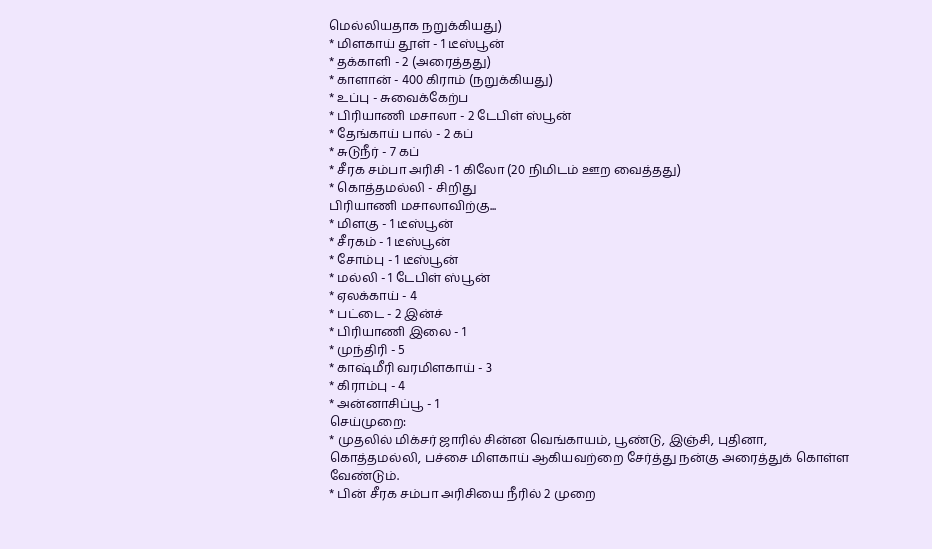மெல்லியதாக நறுக்கியது)
* மிளகாய் தூள் - 1 டீஸ்பூன்
* தக்காளி - 2 (அரைத்தது)
* காளான் - 400 கிராம் (நறுக்கியது)
* உப்பு - சுவைக்கேற்ப
* பிரியாணி மசாலா - 2 டேபிள் ஸ்பூன்
* தேங்காய் பால் - 2 கப்
* சுடுநீர் - 7 கப்
* சீரக சம்பா அரிசி - 1 கிலோ (20 நிமிடம் ஊற வைத்தது)
* கொத்தமல்லி - சிறிது
பிரியாணி மசாலாவிற்கு...
* மிளகு - 1 டீஸ்பூன்
* சீரகம் - 1 டீஸ்பூன்
* சோம்பு - 1 டீஸ்பூன்
* மல்லி - 1 டேபிள் ஸ்பூன்
* ஏலக்காய் - 4
* பட்டை - 2 இன்ச்
* பிரியாணி இலை - 1
* முந்திரி - 5
* காஷ்மீரி வரமிளகாய் - 3
* கிராம்பு - 4
* அன்னாசிப்பூ - 1
செய்முறை:
* முதலில் மிக்சர் ஜாரில் சின்ன வெங்காயம், பூண்டு, இஞ்சி, புதினா,
கொத்தமல்லி, பச்சை மிளகாய் ஆகியவற்றை சேர்த்து நன்கு அரைத்துக் கொள்ள
வேண்டும்.
* பின் சீரக சம்பா அரிசியை நீரில் 2 முறை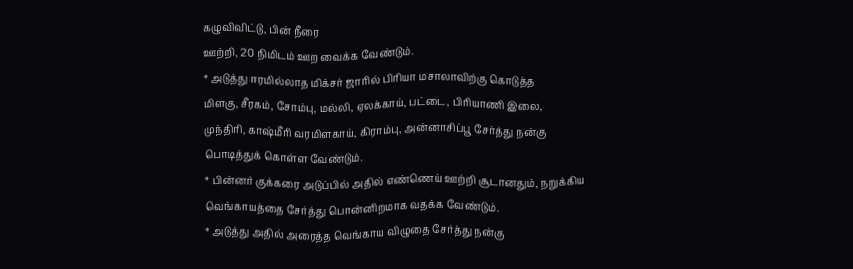கழுவிவிட்டு, பின் நீரை
ஊற்றி, 20 நிமிடம் ஊற வைக்க வேண்டும்.
* அடுத்து ஈரமில்லாத மிக்சர் ஜாரில் பிரியா மசாலாவிற்கு கொடுத்த
மிளகு, சீரகம், சோம்பு, மல்லி, ஏலக்காய், பட்டை, பிரியாணி இலை,
முந்திரி, காஷ்மீரி வரமிளகாய், கிராம்பு, அன்னாசிப்பூ சேர்த்து நன்கு
பொடித்துக் கொள்ள வேண்டும்.
* பின்னர் குக்கரை அடுப்பில் அதில் எண்ணெய் ஊற்றி சூடானதும், நறுக்கிய
வெங்காயத்தை சேர்த்து பொன்னிறமாக வதக்க வேண்டும்.
* அடுத்து அதில் அரைத்த வெங்காய விழுதை சேர்த்து நன்கு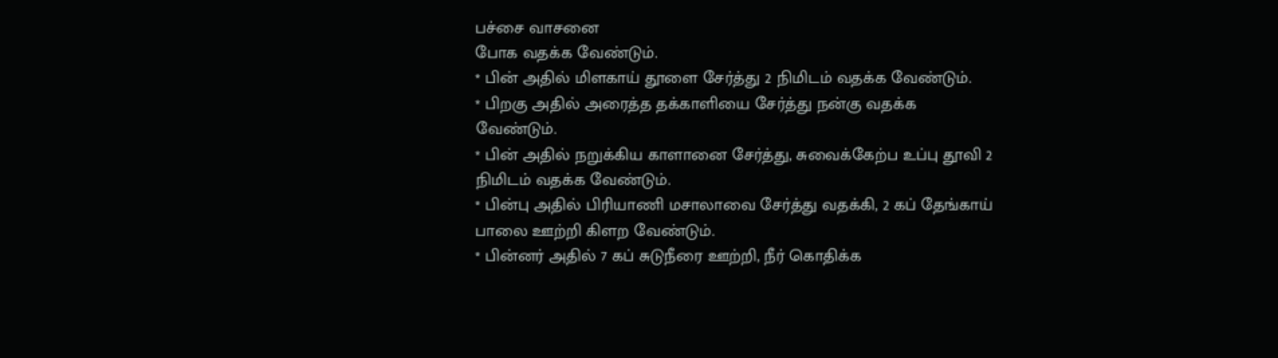பச்சை வாசனை
போக வதக்க வேண்டும்.
* பின் அதில் மிளகாய் தூளை சேர்த்து 2 நிமிடம் வதக்க வேண்டும்.
* பிறகு அதில் அரைத்த தக்காளியை சேர்த்து நன்கு வதக்க வேண்டும்.
* பின் அதில் நறுக்கிய காளானை சேர்த்து, சுவைக்கேற்ப உப்பு தூவி 2
நிமிடம் வதக்க வேண்டும்.
* பின்பு அதில் பிரியாணி மசாலாவை சேர்த்து வதக்கி, 2 கப் தேங்காய்
பாலை ஊற்றி கிளற வேண்டும்.
* பின்னர் அதில் 7 கப் சுடுநீரை ஊற்றி, நீர் கொதிக்க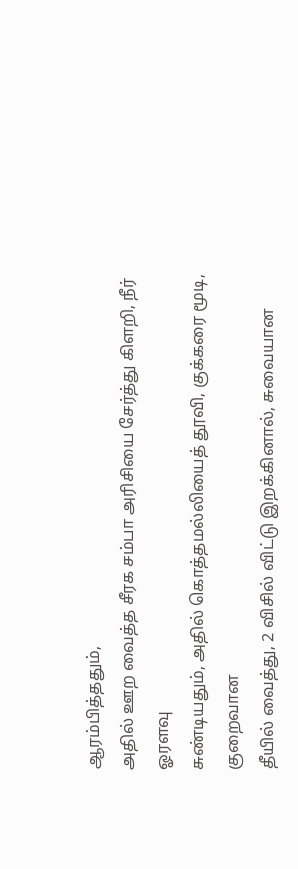ஆரம்பித்ததும்,
அதில் ஊற வைத்த சீரக சம்பா அரிசியை சேர்த்து கிளறி, நீர் ஓரளவு
சுண்டியதும், அதில் கொத்தமல்லியைத் தூவி, குக்கரை மூடி, குறைவான
தீயில் வைத்து, 2 விசில் விட்டு இறக்கினால், சுவையான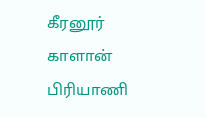கீரனூர் காளான்
பிரியாணி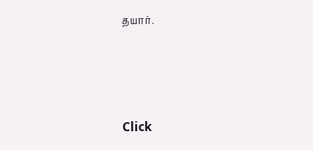தயார்.



Click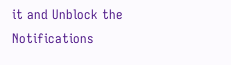it and Unblock the Notifications